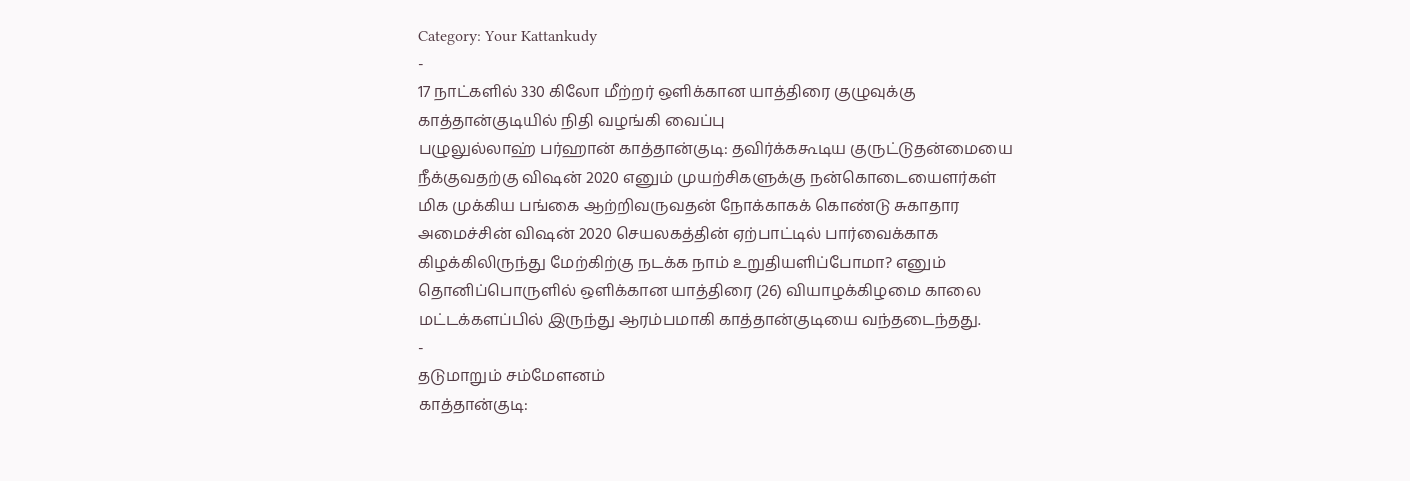Category: Your Kattankudy
-
17 நாட்களில் 330 கிலோ மீற்றர் ஒளிக்கான யாத்திரை குழுவுக்கு காத்தான்குடியில் நிதி வழங்கி வைப்பு
பழுலுல்லாஹ் பர்ஹான் காத்தான்குடி: தவிர்க்ககூடிய குருட்டுதன்மையை நீக்குவதற்கு விஷன் 2020 எனும் முயற்சிகளுக்கு நன்கொடையைளர்கள் மிக முக்கிய பங்கை ஆற்றிவருவதன் நோக்காகக் கொண்டு சுகாதார அமைச்சின் விஷன் 2020 செயலகத்தின் ஏற்பாட்டில் பார்வைக்காக கிழக்கிலிருந்து மேற்கிற்கு நடக்க நாம் உறுதியளிப்போமா? எனும் தொனிப்பொருளில் ஒளிக்கான யாத்திரை (26) வியாழக்கிழமை காலை மட்டக்களப்பில் இருந்து ஆரம்பமாகி காத்தான்குடியை வந்தடைந்தது.
-
தடுமாறும் சம்மேளனம்
காத்தான்குடி: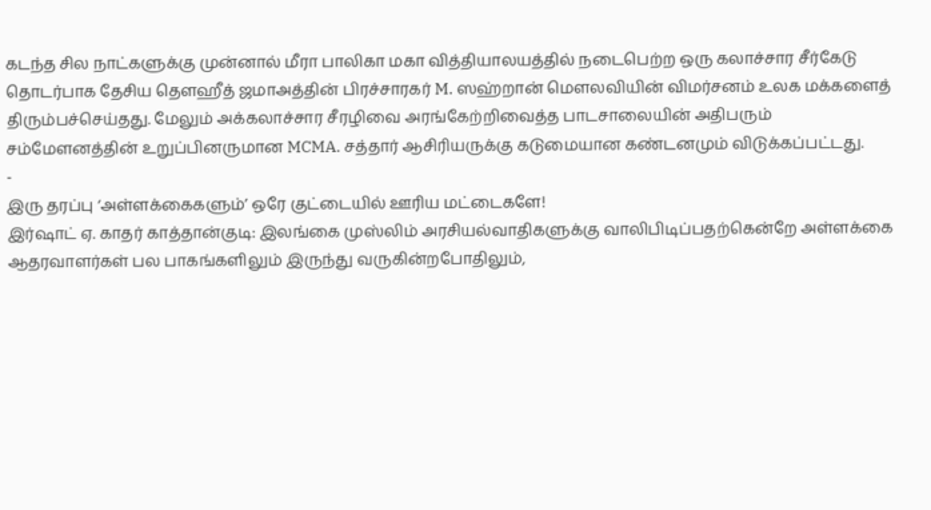கடந்த சில நாட்களுக்கு முன்னால் மீரா பாலிகா மகா வித்தியாலயத்தில் நடைபெற்ற ஒரு கலாச்சார சீர்கேடு தொடர்பாக தேசிய தௌஹீத் ஜமாஅத்தின் பிரச்சாரகர் M. ஸஹ்றான் மௌலவியின் விமர்சனம் உலக மக்களைத் திரும்பச்செய்தது. மேலும் அக்கலாச்சார சீரழிவை அரங்கேற்றிவைத்த பாடசாலையின் அதிபரும் சம்மேளனத்தின் உறுப்பினருமான MCMA. சத்தார் ஆசிரியருக்கு கடுமையான கண்டனமும் விடுக்கப்பட்டது.
-
இரு தரப்பு ‘அள்ளக்கைகளும்’ ஒரே குட்டையில் ஊரிய மட்டைகளே!
இர்ஷாட் ஏ. காதர் காத்தான்குடி: இலங்கை முஸ்லிம் அரசியல்வாதிகளுக்கு வாலிபிடிப்பதற்கென்றே அள்ளக்கை ஆதரவாளர்கள் பல பாகங்களிலும் இருந்து வருகின்றபோதிலும்,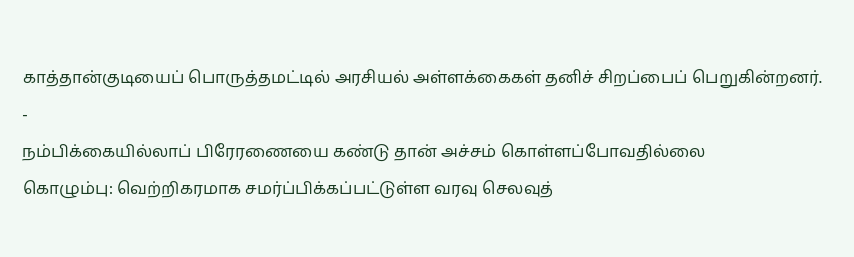காத்தான்குடியைப் பொருத்தமட்டில் அரசியல் அள்ளக்கைகள் தனிச் சிறப்பைப் பெறுகின்றனர்.
-
நம்பிக்கையில்லாப் பிரேரணையை கண்டு தான் அச்சம் கொள்ளப்போவதில்லை
கொழும்பு: வெற்றிகரமாக சமர்ப்பிக்கப்பட்டுள்ள வரவு செலவுத்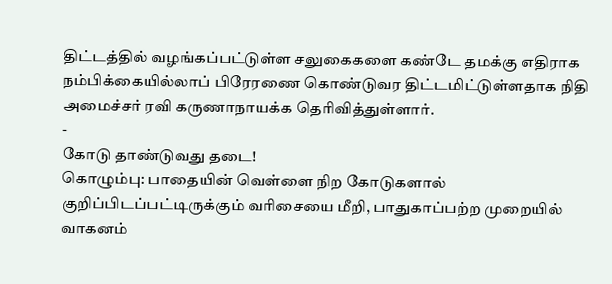திட்டத்தில் வழங்கப்பட்டுள்ள சலுகைகளை கண்டே தமக்கு எதிராக நம்பிக்கையில்லாப் பிரேரணை கொண்டுவர திட்டமிட்டுள்ளதாக நிதி அமைச்சர் ரவி கருணாநாயக்க தெரிவித்துள்ளார்.
-
கோடு தாண்டுவது தடை!
கொழும்பு: பாதையின் வெள்ளை நிற கோடுகளால் குறிப்பிடப்பட்டிருக்கும் வரிசையை மீறி, பாதுகாப்பற்ற முறையில் வாகனம்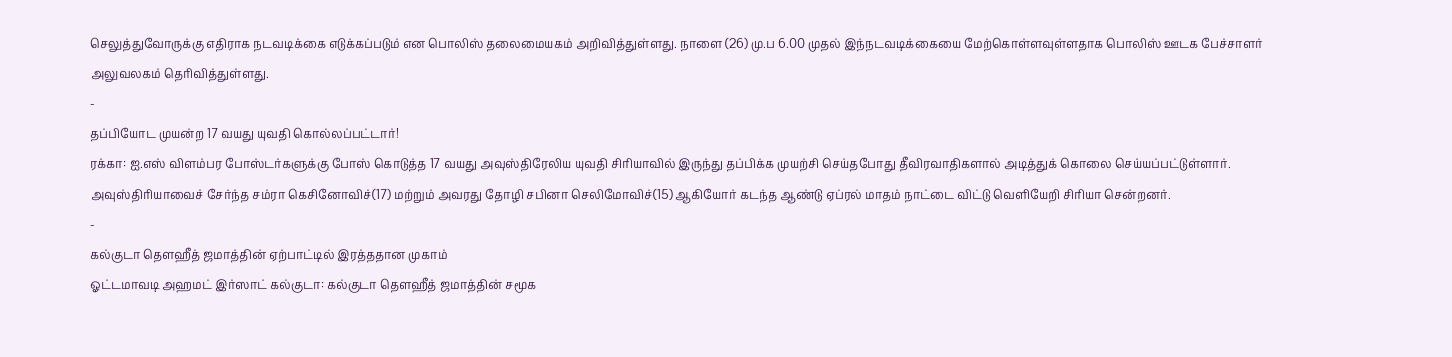செலுத்துவோருக்கு எதிராக நடவடிக்கை எடுக்கப்படும் என பொலிஸ் தலைமையகம் அறிவித்துள்ளது. நாளை (26) மு.ப 6.00 முதல் இந்நடவடிக்கையை மேற்கொள்ளவுள்ளதாக பொலிஸ் ஊடக பேச்சாளர் அலுவலகம் தெரிவித்துள்ளது.
-
தப்பியோட முயன்ற 17 வயது யுவதி கொல்லப்பட்டார்!
ரக்கா: ஐ.எஸ் விளம்பர போஸ்டர்களுக்கு போஸ் கொடுத்த 17 வயது அவுஸ்திரேலிய யுவதி சிரியாவில் இருந்து தப்பிக்க முயற்சி செய்தபோது தீவிரவாதிகளால் அடித்துக் கொலை செய்யப்பட்டுள்ளார். அவுஸ்திரியாவைச் சேர்ந்த சம்ரா கெசினோவிச்(17) மற்றும் அவரது தோழி சபினா செலிமோவிச்(15) ஆகியோர் கடந்த ஆண்டு ஏப்ரல் மாதம் நாட்டை விட்டு வெளியேறி சிரியா சென்றனர்.
-
கல்குடா தெளஹீத் ஜமாத்தின் ஏற்பாட்டில் இரத்ததான முகாம்
ஓட்டமாவடி அஹமட் இர்ஸாட் கல்குடா: கல்குடா தெளஹீத் ஜமாத்தின் சமூக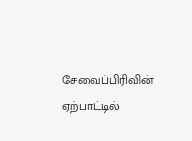சேவைப்பிரிவின் ஏற்பாட்டில்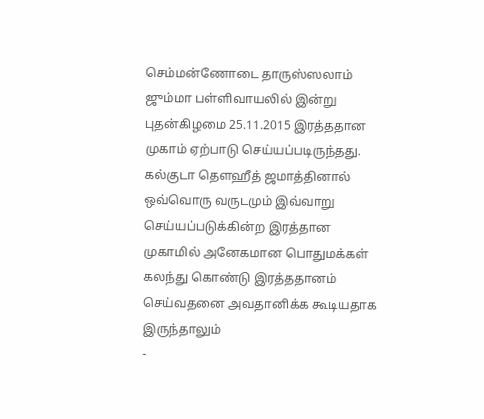செம்மன்ணோடை தாருஸ்ஸலாம் ஜும்மா பள்ளிவாயலில் இன்று புதன்கிழமை 25.11.2015 இரத்ததான முகாம் ஏற்பாடு செய்யப்படிருந்தது. கல்குடா தெளஹீத் ஜமாத்தினால் ஒவ்வொரு வருடமும் இவ்வாறு செய்யப்படுக்கின்ற இரத்தான முகாமில் அனேகமான பொதுமக்கள் கலந்து கொண்டு இரத்ததானம் செய்வதனை அவதானிக்க கூடியதாக இருந்தாலும்
-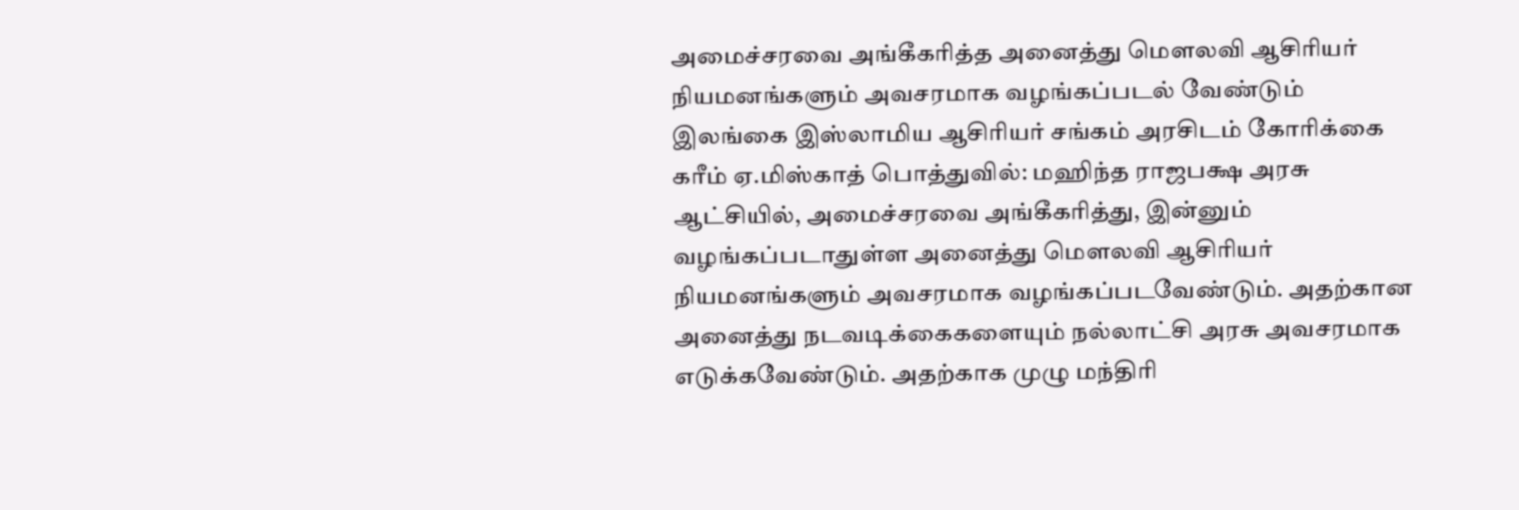அமைச்சரவை அங்கீகரித்த அனைத்து மௌலவி ஆசிரியர் நியமனங்களும் அவசரமாக வழங்கப்படல் வேண்டும்
இலங்கை இஸ்லாமிய ஆசிரியர் சங்கம் அரசிடம் கோரிக்கை கரீம் ஏ.மிஸ்காத் பொத்துவில்: மஹிந்த ராஜபக்ஷ அரசு ஆட்சியில், அமைச்சரவை அங்கீகரித்து, இன்னும் வழங்கப்படாதுள்ள அனைத்து மௌலவி ஆசிரியர் நியமனங்களும் அவசரமாக வழங்கப்படவேண்டும். அதற்கான அனைத்து நடவடிக்கைகளையும் நல்லாட்சி அரசு அவசரமாக எடுக்கவேண்டும். அதற்காக முழு மந்திரி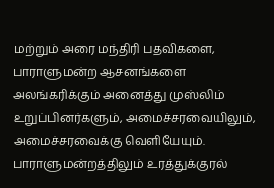மற்றும் அரை மந்திரி பதவிகளை, பாராளுமன்ற ஆசனங்களை அலங்கரிக்கும் அனைத்து முஸ்லிம் உறுப்பினர்களும், அமைச்சரவையிலும், அமைச்சரவைக்கு வெளியேயும். பாராளுமன்றத்திலும் உரத்துக்குரல்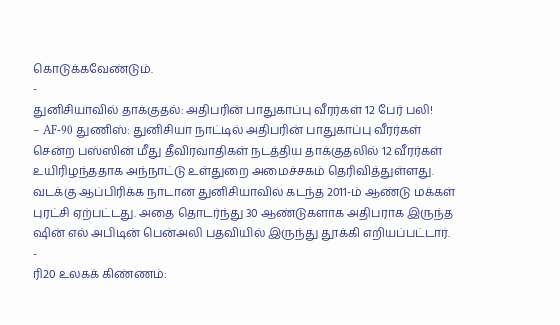கொடுக்கவேண்டும்.
-
துனிசியாவில் தாக்குதல்: அதிபரின் பாதுகாப்பு வீரர்கள் 12 பேர் பலி!
– AF-90 துணிஸ்: துனிசியா நாட்டில் அதிபரின் பாதுகாப்பு வீரர்கள் சென்ற பஸ்ஸின் மீது தீவிரவாதிகள் நடத்திய தாக்குதலில் 12 வீரர்கள் உயிரிழந்ததாக அந்நாட்டு உள்துறை அமைச்சகம் தெரிவித்துள்ளது. வடக்கு ஆப்பிரிக்க நாடான துனிசியாவில் கடந்த 2011-ம் ஆண்டு மக்கள் புரட்சி ஏற்பட்டது. அதை தொடர்ந்து 30 ஆண்டுகளாக அதிபராக இருந்த ஷின் எல் அபிடின் பென்அலி பதவியில் இருந்து தூக்கி எறியப்பட்டார்.
-
ரி20 உலகக் கிண்ணம்: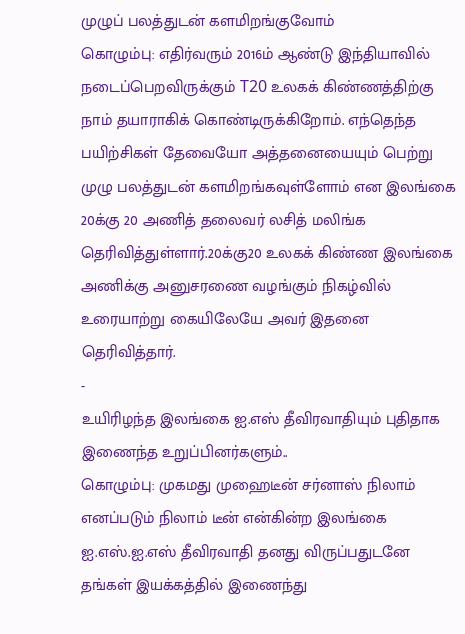முழுப் பலத்துடன் களமிறங்குவோம்
கொழும்பு: எதிர்வரும் 2016ம் ஆண்டு இந்தியாவில் நடைப்பெறவிருக்கும் T20 உலகக் கிண்ணத்திற்கு நாம் தயாராகிக் கொண்டிருக்கிறோம். எந்தெந்த பயிற்சிகள் தேவையோ அத்தனையையும் பெற்று முழு பலத்துடன் களமிறங்கவுள்ளோம் என இலங்கை 20க்கு 20 அணித் தலைவர் லசித் மலிங்க தெரிவித்துள்ளார்.20க்கு20 உலகக் கிண்ண இலங்கை அணிக்கு அனுசரணை வழங்கும் நிகழ்வில் உரையாற்று கையிலேயே அவர் இதனை தெரிவித்தார்.
-
உயிரிழந்த இலங்கை ஐ.எஸ் தீவிரவாதியும் புதிதாக இணைந்த உறுப்பினர்களும்..
கொழும்பு: முகமது முஹைடீன் சர்னாஸ் நிலாம் எனப்படும் நிலாம் டீன் என்கின்ற இலங்கை ஐ.எஸ்.ஐ.எஸ் தீவிரவாதி தனது விருப்பதுடனே தங்கள் இயக்கத்தில் இணைந்து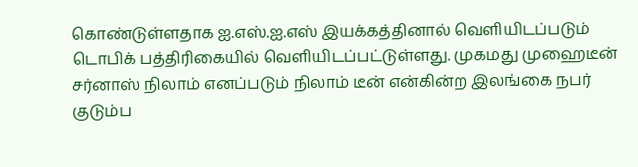கொண்டுள்ளதாக ஐ.எஸ்.ஐ.எஸ் இயக்கத்தினால் வெளியிடப்படும் டொபிக் பத்திரிகையில் வெளியிடப்பட்டுள்ளது. முகமது முஹைடீன் சர்னாஸ் நிலாம் எனப்படும் நிலாம் டீன் என்கின்ற இலங்கை நபர் குடும்ப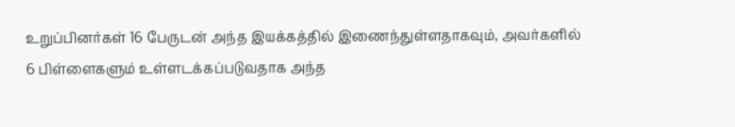உறுப்பினர்கள் 16 பேருடன் அந்த இயக்கத்தில் இணைந்துள்ளதாகவும், அவர்களில் 6 பிள்ளைகளும் உள்ளடக்கப்படுவதாக அந்த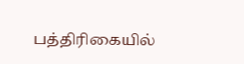பத்திரிகையில்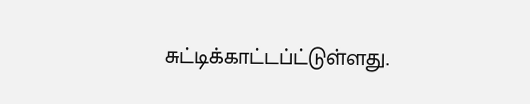சுட்டிக்காட்டப்ட்டுள்ளது.